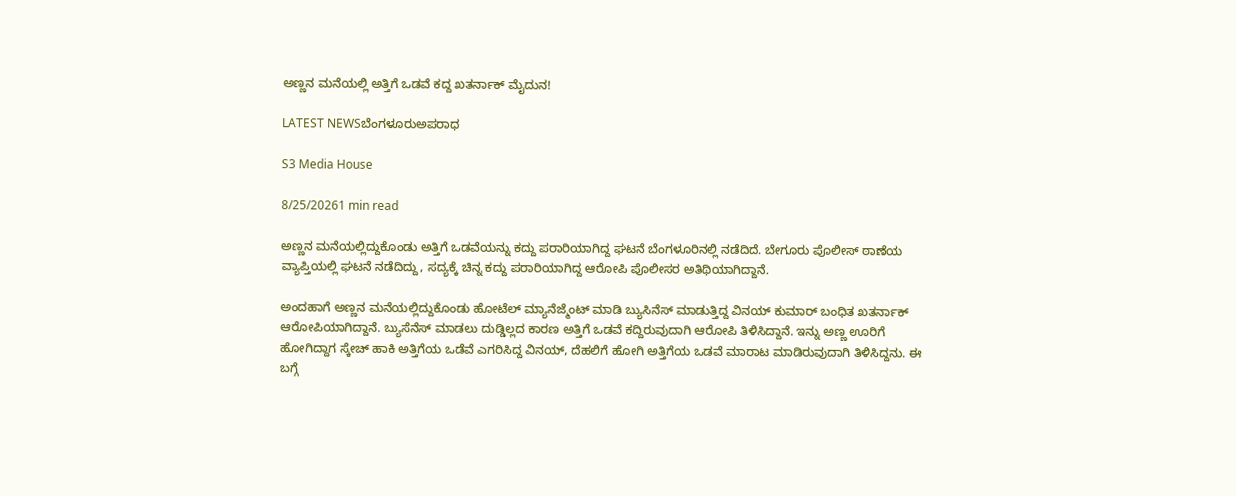ಅಣ್ಣನ ಮನೆಯಲ್ಲಿ ಅತ್ತಿಗೆ ಒಡವೆ ಕದ್ದ ಖತರ್ನಾಕ್ ಮೈದುನ!

LATEST NEWSಬೆಂಗಳೂರುಅಪರಾಧ

S3 Media House

8/25/20261 min read

ಅಣ್ಣನ ಮನೆಯಲ್ಲಿದ್ದುಕೊಂಡು ಅತ್ತಿಗೆ ಒಡವೆಯನ್ನು ಕದ್ದು ಪರಾರಿಯಾಗಿದ್ದ ಘಟನೆ ಬೆಂಗಳೂರಿನಲ್ಲಿ ನಡೆದಿದೆ. ಬೇಗೂರು ಪೊಲೀಸ್ ಠಾಣೆಯ ವ್ಯಾಪ್ತಿಯಲ್ಲಿ ಘಟನೆ ನಡೆದಿದ್ದು, ಸದ್ಯಕ್ಕೆ ಚಿನ್ನ ಕದ್ದು ಪರಾರಿಯಾಗಿದ್ದ ಆರೋಪಿ ಪೊಲೀಸರ ಅತಿಥಿಯಾಗಿದ್ದಾನೆ.

ಅಂದಹಾಗೆ ಅಣ್ಣನ ಮನೆಯಲ್ಲಿದ್ದುಕೊಂಡು ಹೋಟೆಲ್ ಮ್ಯಾನೆಜ್ಮೆಂಟ್ ಮಾಡಿ ಬ್ಯುಸಿನೆಸ್ ಮಾಡುತ್ತಿದ್ದ ವಿನಯ್ ಕುಮಾರ್ ಬಂಧಿತ ಖತರ್ನಾಕ್ ಆರೋಪಿಯಾಗಿದ್ದಾನೆ. ಬ್ಯುಸೆನೆಸ್ ಮಾಡಲು ದುಡ್ಡಿಲ್ಲದ ಕಾರಣ ಅತ್ತಿಗೆ ಒಡವೆ ಕದ್ದಿರುವುದಾಗಿ ಆರೋಪಿ ತಿಳಿಸಿದ್ದಾನೆ. ಇನ್ನು ಅಣ್ಣ ಊರಿಗೆ ಹೋಗಿದ್ದಾಗ ಸ್ಕೇಚ್ ಹಾಕಿ ಅತ್ತಿಗೆಯ ಒಡೆವೆ ಎಗರಿಸಿದ್ದ ವಿನಯ್, ದೆಹಲಿಗೆ ಹೋಗಿ ಅತ್ತಿಗೆಯ ಒಡವೆ ಮಾರಾಟ ಮಾಡಿರುವುದಾಗಿ ತಿಳಿಸಿದ್ದನು. ಈ ಬಗ್ಗೆ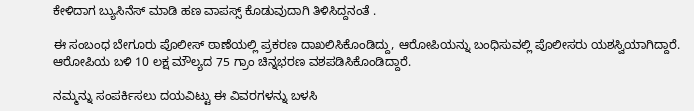ಕೇಳಿದಾಗ ಬ್ಯುಸಿನೆಸ್ ಮಾಡಿ ಹಣ ವಾಪಸ್ಸ್ ಕೊಡುವುದಾಗಿ ತಿಳಿಸಿದ್ದನಂತೆ .

ಈ ಸಂಬಂಧ ಬೇಗೂರು ಪೊಲೀಸ್ ಠಾಣೆಯಲ್ಲಿ ಪ್ರಕರಣ ದಾಖಲಿಸಿಕೊಂಡಿದ್ದು, ಆರೋಪಿಯನ್ನು ಬಂಧಿಸುವಲ್ಲಿ ಪೊಲೀಸರು ಯಶಸ್ವಿಯಾಗಿದ್ದಾರೆ. ಆರೋಪಿಯ ಬಳಿ 10 ಲಕ್ಷ ಮೌಲ್ಯದ 75 ಗ್ರಾಂ ಚಿನ್ನಭರಣ ವಶಪಡಿಸಿಕೊಂಡಿದ್ದಾರೆ.

ನಮ್ಮನ್ನು ಸಂಪರ್ಕಿಸಲು ದಯವಿಟ್ಟು ಈ ವಿವರಗಳನ್ನು ಬಳಸಿ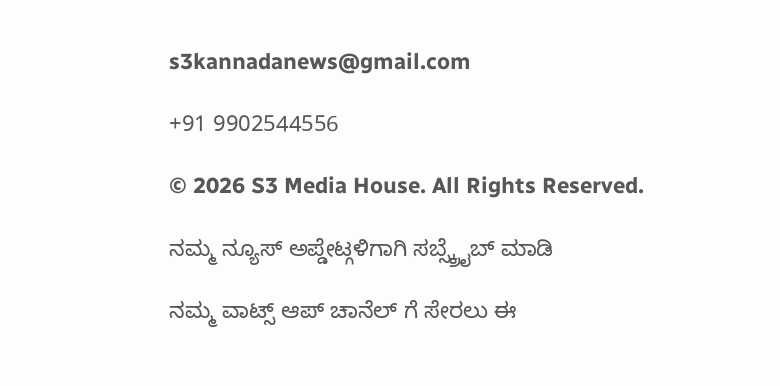s3kannadanews@gmail.com

+91 9902544556

© 2026 S3 Media House. All Rights Reserved.

ನಮ್ಮ ನ್ಯೂಸ್ ಅಪ್ಡೇಟ್ಗಳಿಗಾಗಿ ಸಬ್ಸ್ಕ್ರೈಬ್ ಮಾಡಿ

ನಮ್ಮ ವಾಟ್ಸ್ ಆಪ್ ಚಾನೆಲ್ ಗೆ ಸೇರಲು ಈ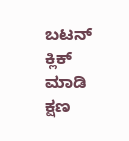ಬಟನ್ ಕ್ಲಿಕ್ ಮಾಡಿ ಕ್ಷಣ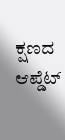ಕ್ಷಣದ ಆಪ್ಡೆಟ್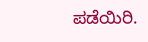ಪಡೆಯಿರಿ.